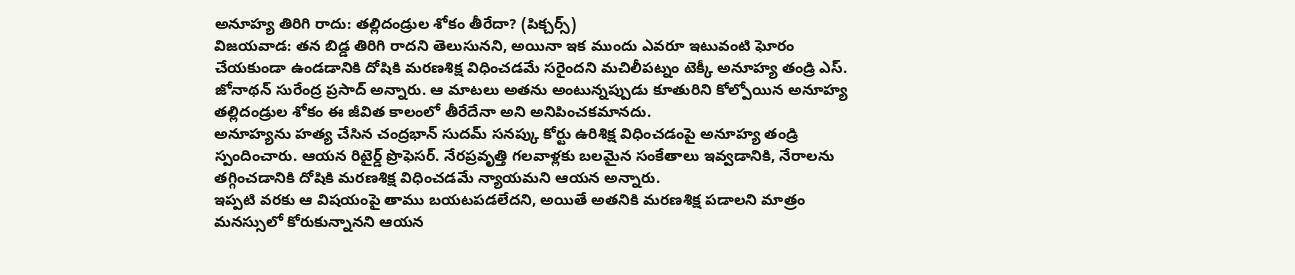అనూహ్య తిరిగి రాదు: తల్లిదండ్రుల శోకం తీరేదా? (పిక్చర్స్)
విజయవాడ: తన బిడ్డ తిరిగి రాదని తెలుసునని, అయినా ఇక ముందు ఎవరూ ఇటువంటి ఘోరం చేయకుండా ఉండడానికి దోషికి మరణశిక్ష విధించడమే సరైందని మచిలీపట్నం టెక్కీ అనూహ్య తండ్రి ఎస్. జోనాథన్ సురేంద్ర ప్రసాద్ అన్నారు. ఆ మాటలు అతను అంటున్నప్పుడు కూతురిని కోల్పోయిన అనూహ్య తల్లిదండ్రుల శోకం ఈ జీవిత కాలంలో తీరేదేనా అని అనిపించకమానదు.
అనూహ్యను హత్య చేసిన చంద్రభాన్ సుదమ్ సనప్కు కోర్టు ఉరిశిక్ష విధించడంపై అనూహ్య తండ్రి స్పందించారు. ఆయన రిటైర్డ్ ప్రొఫెసర్. నేరప్రవృత్తి గలవాళ్లకు బలమైన సంకేతాలు ఇవ్వడానికి, నేరాలను తగ్గించడానికి దోషికి మరణశిక్ష విధించడమే న్యాయమని ఆయన అన్నారు.
ఇప్పటి వరకు ఆ విషయంపై తాము బయటపడలేదని, అయితే అతనికి మరణశిక్ష పడాలని మాత్రం మనస్సులో కోరుకున్నానని ఆయన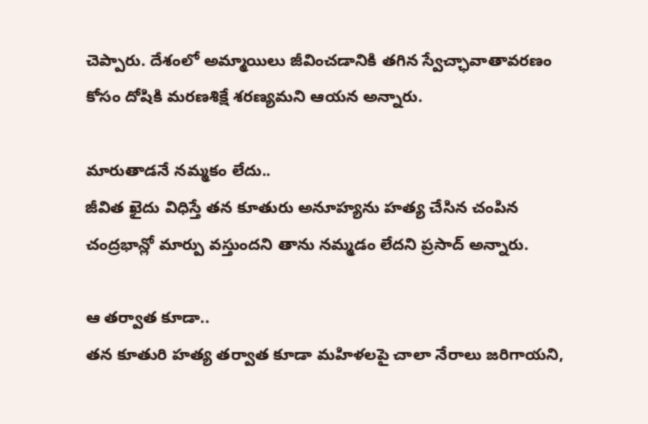చెప్పారు. దేశంలో అమ్మాయిలు జీవించడానికి తగిన స్వేచ్ఛావాతావరణం కోసం దోషికి మరణశిక్షే శరణ్యమని ఆయన అన్నారు.

మారుతాడనే నమ్మకం లేదు..
జీవిత ఖైదు విధిస్తే తన కూతురు అనూహ్యను హత్య చేసిన చంపిన చంద్రభాన్లో మార్పు వస్తుందని తాను నమ్మడం లేదని ప్రసాద్ అన్నారు.

ఆ తర్వాత కూడా..
తన కూతురి హత్య తర్వాత కూడా మహిళలపై చాలా నేరాలు జరిగాయని,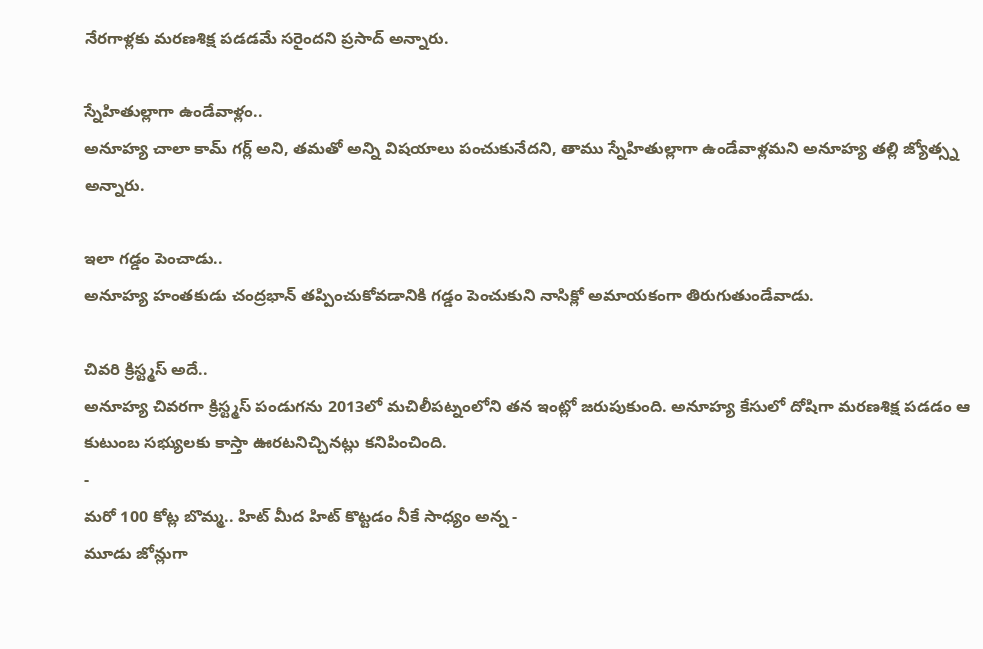నేరగాళ్లకు మరణశిక్ష పడడమే సరైందని ప్రసాద్ అన్నారు.

స్నేహితుల్లాగా ఉండేవాళ్లం..
అనూహ్య చాలా కామ్ గర్ల్ అని, తమతో అన్ని విషయాలు పంచుకునేదని, తాము స్నేహితుల్లాగా ఉండేవాళ్లమని అనూహ్య తల్లి జ్యోత్స్న అన్నారు.

ఇలా గడ్డం పెంచాడు..
అనూహ్య హంతకుడు చంద్రభాన్ తప్పించుకోవడానికి గడ్డం పెంచుకుని నాసిక్లో అమాయకంగా తిరుగుతుండేవాడు.

చివరి క్రిస్ట్మస్ అదే..
అనూహ్య చివరగా క్రిస్ట్మస్ పండుగను 2013లో మచిలీపట్నంలోని తన ఇంట్లో జరుపుకుంది. అనూహ్య కేసులో దోషిగా మరణశిక్ష పడడం ఆ కుటుంబ సభ్యులకు కాస్తా ఊరటనిచ్చినట్లు కనిపించింది.
-
మరో 100 కోట్ల బొమ్మ.. హిట్ మీద హిట్ కొట్టడం నీకే సాధ్యం అన్న -
మూడు జోన్లుగా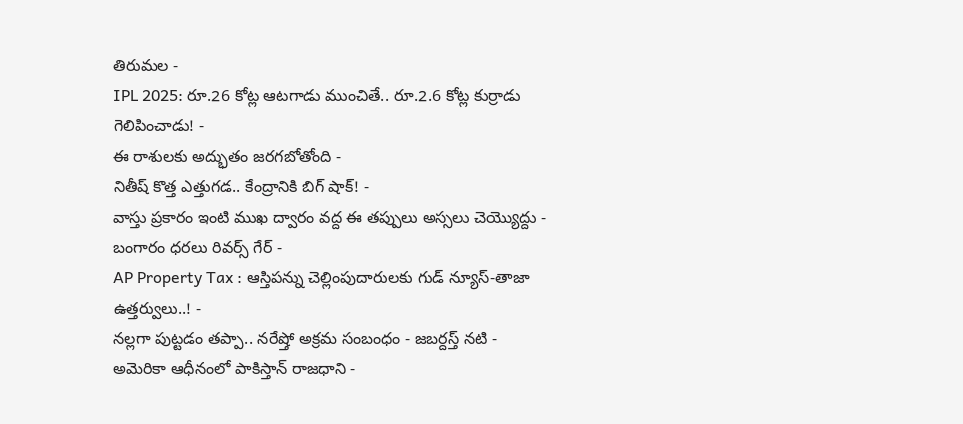తిరుమల -
IPL 2025: రూ.26 కోట్ల ఆటగాడు ముంచితే.. రూ.2.6 కోట్ల కుర్రాడు గెలిపించాడు! -
ఈ రాశులకు అద్భుతం జరగబోతోంది -
నితీష్ కొత్త ఎత్తుగడ.. కేంద్రానికి బిగ్ షాక్! -
వాస్తు ప్రకారం ఇంటి ముఖ ద్వారం వద్ద ఈ తప్పులు అస్సలు చెయ్యొద్దు -
బంగారం ధరలు రివర్స్ గేర్ -
AP Property Tax : ఆస్తిపన్ను చెల్లింపుదారులకు గుడ్ న్యూస్-తాజా ఉత్తర్వులు..! -
నల్లగా పుట్టడం తప్పా.. నరేష్తో అక్రమ సంబంధం - జబర్దస్త్ నటి -
అమెరికా ఆధీనంలో పాకిస్తాన్ రాజధాని -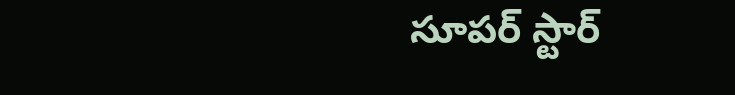సూపర్ స్టార్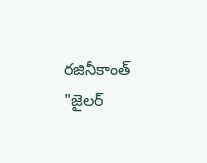రజినీకాంత్ "జైలర్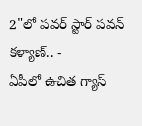2"లో పవర్ స్టార్ పవన్ కళ్యాణ్.. -
ఏపీలో ఉచిత గ్యాస్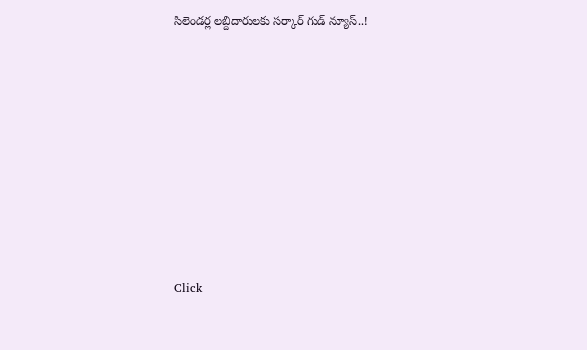సిలెండర్ల లబ్దిదారులకు సర్కార్ గుడ్ న్యూస్..!












Click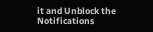it and Unblock the Notifications